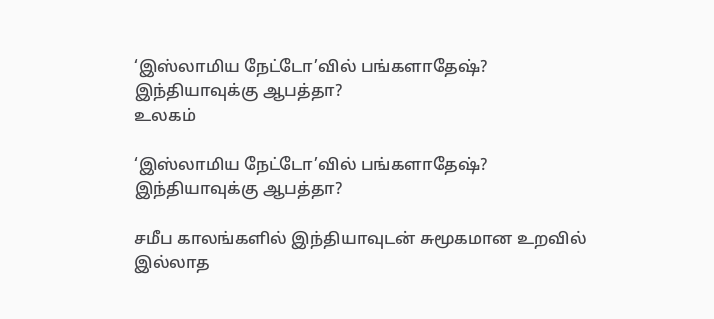‘இஸ்லாமிய நேட்டோ’வில் பங்களாதேஷ்? இந்தியாவுக்கு ஆபத்தா?
உலகம்

‘இஸ்லாமிய நேட்டோ’வில் பங்களாதேஷ்? இந்தியாவுக்கு ஆபத்தா?

சமீப காலங்களில் இந்தியாவுடன் சுமூகமான உறவில் இல்லாத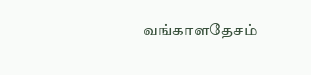வங்காளதேசம்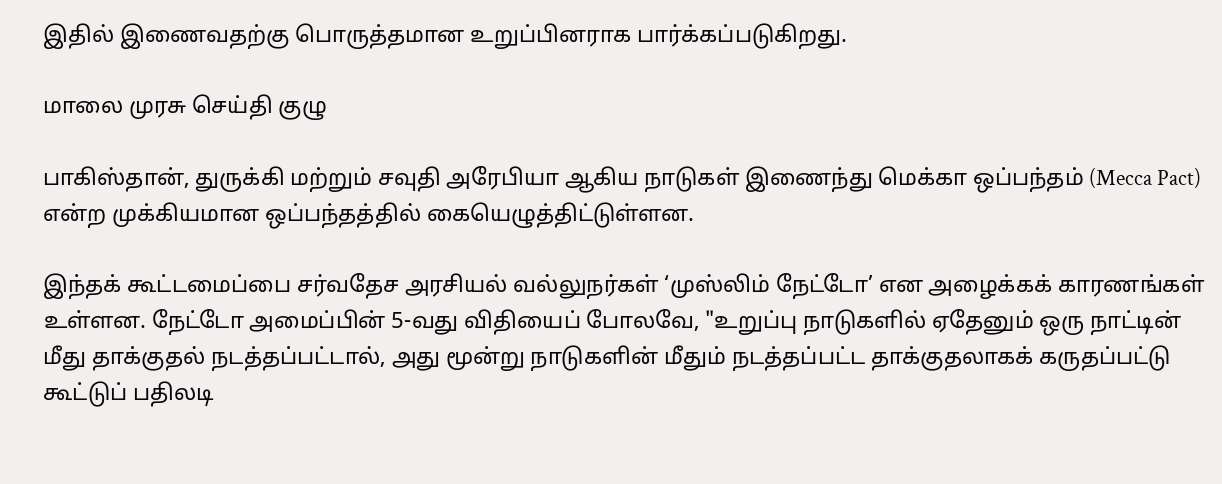இதில் இணைவதற்கு பொருத்தமான உறுப்பினராக பார்க்கப்படுகிறது.

மாலை முரசு செய்தி குழு

பாகிஸ்தான், துருக்கி மற்றும் சவுதி அரேபியா ஆகிய நாடுகள் இணைந்து மெக்கா ஒப்பந்தம் (Mecca Pact) என்ற முக்கியமான ஒப்பந்தத்தில் கையெழுத்திட்டுள்ளன.

இந்தக் கூட்டமைப்பை சர்வதேச அரசியல் வல்லுநர்கள் ‘முஸ்லிம் நேட்டோ’ என அழைக்கக் காரணங்கள் உள்ளன. நேட்டோ அமைப்பின் 5-வது விதியைப் போலவே, "உறுப்பு நாடுகளில் ஏதேனும் ஒரு நாட்டின் மீது தாக்குதல் நடத்தப்பட்டால், அது மூன்று நாடுகளின் மீதும் நடத்தப்பட்ட தாக்குதலாகக் கருதப்பட்டு கூட்டுப் பதிலடி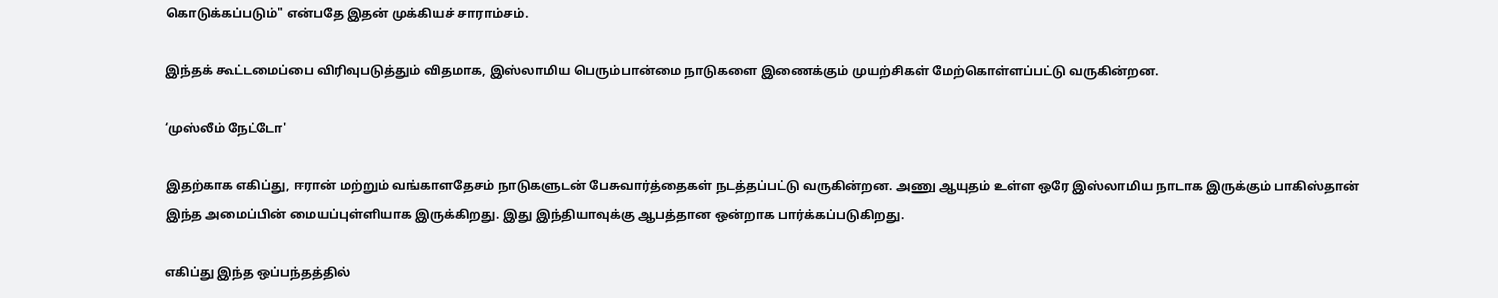கொடுக்கப்படும்" என்பதே இதன் முக்கியச் சாராம்சம்.

இந்தக் கூட்டமைப்பை விரிவுபடுத்தும் விதமாக, இஸ்லாமிய பெரும்பான்மை நாடுகளை இணைக்கும் முயற்சிகள் மேற்கொள்ளப்பட்டு வருகின்றன.

‘முஸ்லீம் நேட்டோ'

இதற்காக எகிப்து, ஈரான் மற்றும் வங்காளதேசம் நாடுகளுடன் பேசுவார்த்தைகள் நடத்தப்பட்டு வருகின்றன. அணு ஆயுதம் உள்ள ஒரே இஸ்லாமிய நாடாக இருக்கும் பாகிஸ்தான் இந்த அமைப்பின் மையப்புள்ளியாக இருக்கிறது. இது இந்தியாவுக்கு ஆபத்தான ஒன்றாக பார்க்கப்படுகிறது.

எகிப்து இந்த ஒப்பந்தத்தில்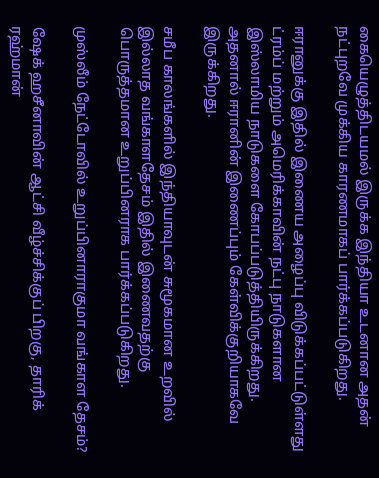கையெழுத்திடயமல் இருக்க இந்தியா உடனான அதன் நட்புறவே முக்கிய காரணமாகப் பார்க்கப்படுகிறது.

ஈரானுக்கு இதில் இணைய அழைப்பு விடுக்கப்பட்டுள்ளது ட்ரம்ப் மற்றும் அமெரிக்காவின் நட்பு நாடுகளான இஸ்லாமிய நாடுகளை கோபப்படுத்தியிருக்கிறது. அதனால் ஈரானின் இணைப்பும் கேள்விக்குறியாகவே இருக்கிறது.

சமீப காலங்களில் இந்தியாவுடன் சுமூகமான உறவில் இல்லாத வங்காளதேசம் இதில் இணைவதற்கு பொருத்தமான உறுப்பினராக பார்க்கப்படுகிறது.

முஸ்லீம் நேட்டோவில் உறுப்பினாராகுமா வங்காள தேசம்?

ஷேக் ஹசீனாவின் ஆட்சி வீழ்ச்சிக்குப் பிறகு, தாரிக் ரஹ்மான்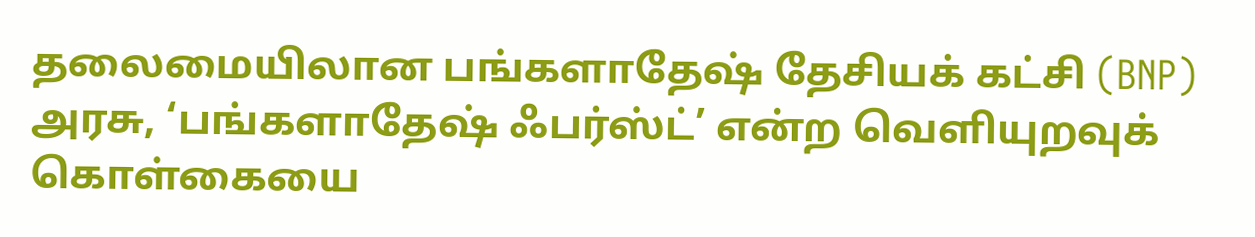தலைமையிலான பங்களாதேஷ் தேசியக் கட்சி (BNP) அரசு, ‘பங்களாதேஷ் ஃபர்ஸ்ட்’ என்ற வெளியுறவுக் கொள்கையை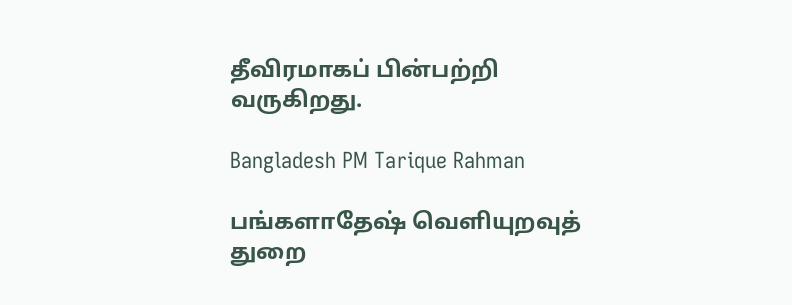தீவிரமாகப் பின்பற்றி வருகிறது.

Bangladesh PM Tarique Rahman

பங்களாதேஷ் வெளியுறவுத் துறை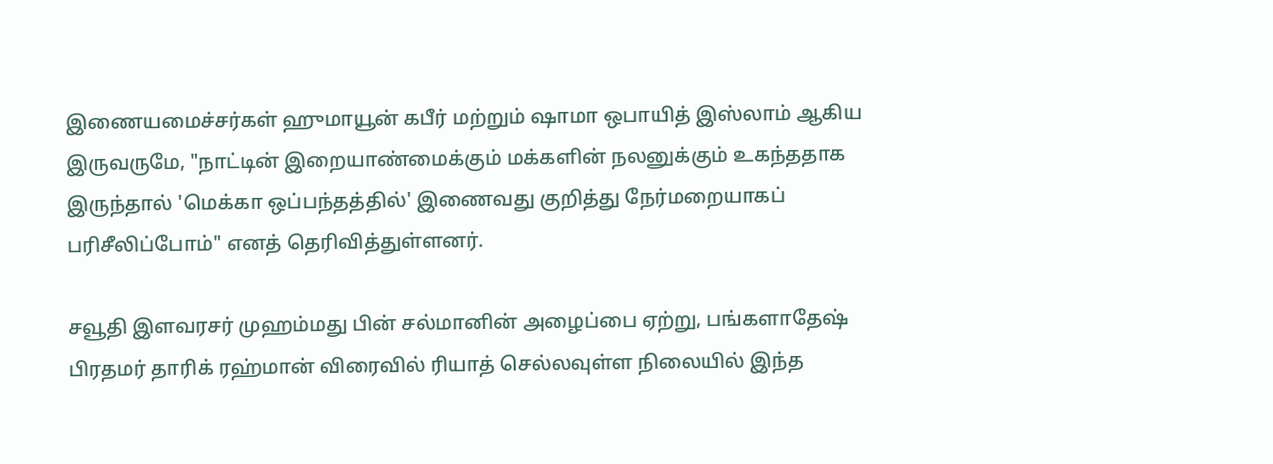இணையமைச்சர்கள் ஹுமாயூன் கபீர் மற்றும் ஷாமா ஒபாயித் இஸ்லாம் ஆகிய இருவருமே, "நாட்டின் இறையாண்மைக்கும் மக்களின் நலனுக்கும் உகந்ததாக இருந்தால் 'மெக்கா ஒப்பந்தத்தில்' இணைவது குறித்து நேர்மறையாகப் பரிசீலிப்போம்" எனத் தெரிவித்துள்ளனர்.

சவூதி இளவரசர் முஹம்மது பின் சல்மானின் அழைப்பை ஏற்று, பங்களாதேஷ் பிரதமர் தாரிக் ரஹ்மான் விரைவில் ரியாத் செல்லவுள்ள நிலையில் இந்த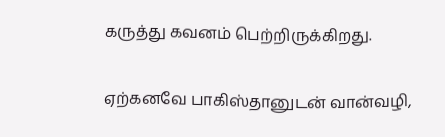கருத்து கவனம் பெற்றிருக்கிறது.

ஏற்கனவே பாகிஸ்தானுடன் வான்வழி,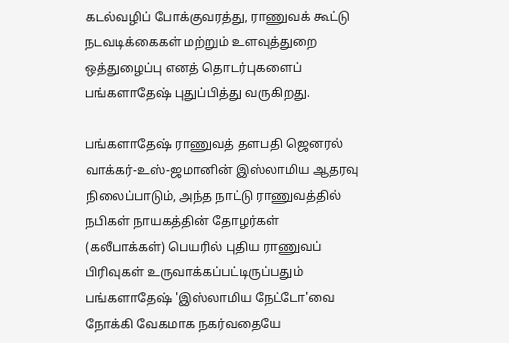கடல்வழிப் போக்குவரத்து, ராணுவக் கூட்டு நடவடிக்கைகள் மற்றும் உளவுத்துறை ஒத்துழைப்பு எனத் தொடர்புகளைப் பங்களாதேஷ் புதுப்பித்து வருகிறது.

பங்களாதேஷ் ராணுவத் தளபதி ஜெனரல் வாக்கர்-உஸ்-ஜமானின் இஸ்லாமிய ஆதரவு நிலைப்பாடும், அந்த நாட்டு ராணுவத்தில் நபிகள் நாயகத்தின் தோழர்கள் (கலீபாக்கள்) பெயரில் புதிய ராணுவப் பிரிவுகள் உருவாக்கப்பட்டிருப்பதும் பங்களாதேஷ் 'இஸ்லாமிய நேட்டோ'வை நோக்கி வேகமாக நகர்வதையே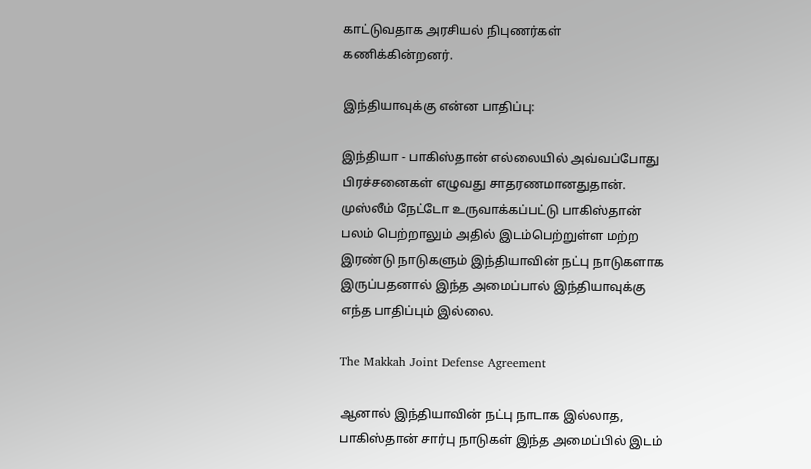காட்டுவதாக அரசியல் நிபுணர்கள் கணிக்கின்றனர்.

இந்தியாவுக்கு என்ன பாதிப்பு:

இந்தியா - பாகிஸ்தான் எல்லையில் அவ்வப்போது பிரச்சனைகள் எழுவது சாதரணமானதுதான். முஸ்லீம் நேட்டோ உருவாக்கப்பட்டு பாகிஸ்தான் பலம் பெற்றாலும் அதில் இடம்பெற்றுள்ள மற்ற இரண்டு நாடுகளும் இந்தியாவின் நட்பு நாடுகளாக இருப்பதனால் இந்த அமைப்பால் இந்தியாவுக்கு எந்த பாதிப்பும் இல்லை.

The Makkah Joint Defense Agreement

ஆனால் இந்தியாவின் நட்பு நாடாக இல்லாத, பாகிஸ்தான் சார்பு நாடுகள் இந்த அமைப்பில் இடம்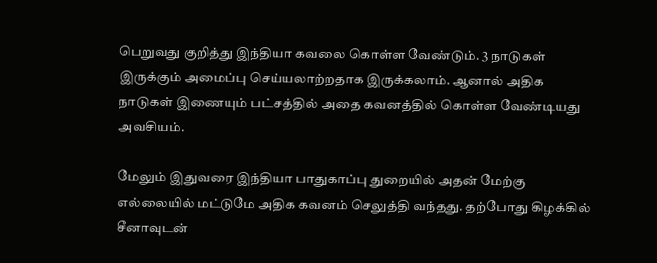பெறுவது குறித்து இந்தியா கவலை கொள்ள வேண்டும். 3 நாடுகள் இருக்கும் அமைப்பு செய்யலாற்றதாக இருக்கலாம். ஆனால் அதிக நாடுகள் இணையும் பட்சத்தில் அதை கவனத்தில் கொள்ள வேண்டியது அவசியம்.

மேலும் இதுவரை இந்தியா பாதுகாப்பு துறையில் அதன் மேற்கு எல்லையில் மட்டுமே அதிக கவனம் செலுத்தி வந்தது. தற்போது கிழக்கில் சீனாவுடன்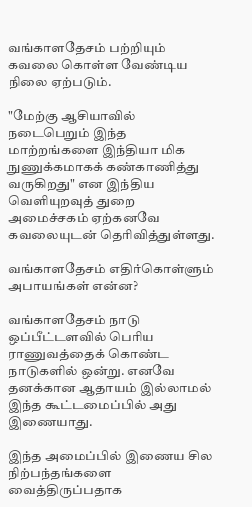வங்காளதேசம் பற்றியும் கவலை கொள்ள வேண்டிய நிலை ஏற்படும்.

"மேற்கு ஆசியாவில் நடைபெறும் இந்த மாற்றங்களை இந்தியா மிக நுணுக்கமாகக் கண்காணித்து வருகிறது" என இந்திய வெளியுறவுத் துறை அமைச்சகம் ஏற்கனவே கவலையுடன் தெரிவித்துள்ளது.

வங்காளதேசம் எதிர்கொள்ளும் அபாயங்கள் என்ன?

வங்காளதேசம் நாடு ஒப்பீட்டளவில் பெரிய ராணுவத்தைக் கொண்ட நாடுகளில் ஒன்று. எனவே தனக்கான ஆதாயம் இல்லாமல் இந்த கூட்டமைப்பில் அது இணையாது.

இந்த அமைப்பில் இணைய சில நிற்பந்தங்களை வைத்திருப்பதாக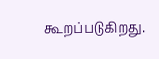கூறப்படுகிறது.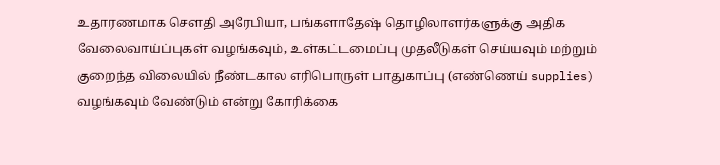உதாரணமாக சௌதி அரேபியா, பங்களாதேஷ் தொழிலாளர்களுக்கு அதிக வேலைவாய்ப்புகள் வழங்கவும், உள்கட்டமைப்பு முதலீடுகள் செய்யவும் மற்றும் குறைந்த விலையில் நீண்டகால எரிபொருள் பாதுகாப்பு (எண்ணெய் supplies) வழங்கவும் வேண்டும் என்று கோரிக்கை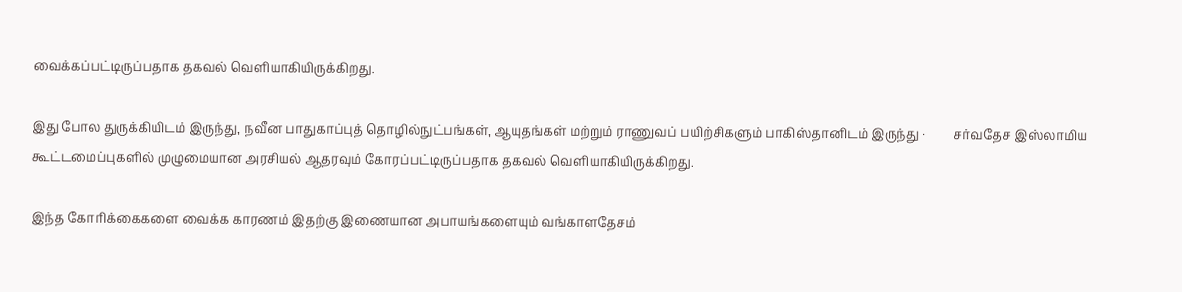வைக்கப்பட்டிருப்பதாக தகவல் வெளியாகியிருக்கிறது.

இது போல துருக்கியிடம் இருந்து, நவீன பாதுகாப்புத் தொழில்நுட்பங்கள், ஆயுதங்கள் மற்றும் ராணுவப் பயிற்சிகளும் பாகிஸ்தானிடம் இருந்து ·         சர்வதேச இஸ்லாமிய கூட்டமைப்புகளில் முழுமையான அரசியல் ஆதரவும் கோரப்பட்டிருப்பதாக தகவல் வெளியாகியிருக்கிறது.

இந்த கோரிக்கைகளை வைக்க காரணம் இதற்கு இணையான அபாயங்களையும் வங்காளதேசம்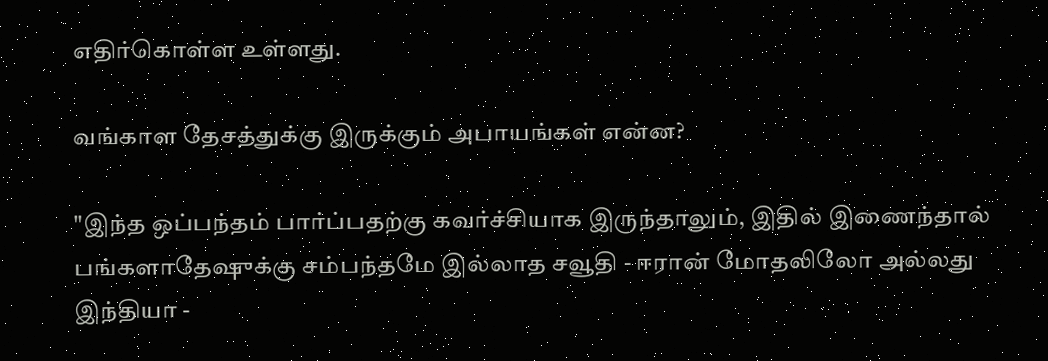எதிர்கொள்ள உள்ளது.

வங்காள தேசத்துக்கு இருக்கும் அபாயங்கள் என்ன?

"இந்த ஒப்பந்தம் பார்ப்பதற்கு கவர்ச்சியாக இருந்தாலும், இதில் இணைந்தால் பங்களாதேஷுக்கு சம்பந்தமே இல்லாத சவூதி - ஈரான் மோதலிலோ அல்லது இந்தியா -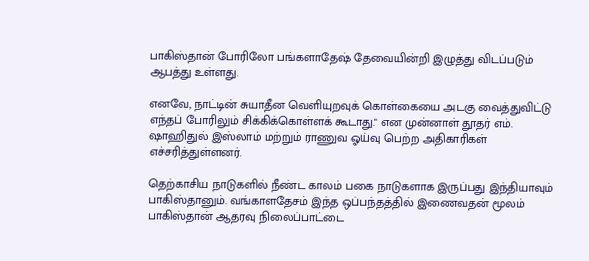பாகிஸ்தான் போரிலோ பங்களாதேஷ் தேவையின்றி இழுத்து விடப்படும் ஆபத்து உள்ளது.

எனவே, நாட்டின் சுயாதீன வெளியுறவுக் கொள்கையை அடகு வைத்துவிட்டு எந்தப் போரிலும் சிக்கிக்கொள்ளக் கூடாது." என முன்னாள் தூதர் எம். ஷாஹிதுல் இஸ்லாம் மற்றும் ராணுவ ஓய்வு பெற்ற அதிகாரிகள் எச்சரித்துள்ளனர்.

தெற்காசிய நாடுகளில் நீண்ட காலம் பகை நாடுகளாக இருப்பது இந்தியாவும் பாகிஸ்தானும். வங்காளதேசம் இந்த ஒப்பந்தத்தில் இணைவதன் மூலம் பாகிஸ்தான் ஆதரவு நிலைப்பாட்டை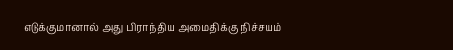எடுக்குமானால் அது பிராந்திய அமைதிக்கு நிச்சயம்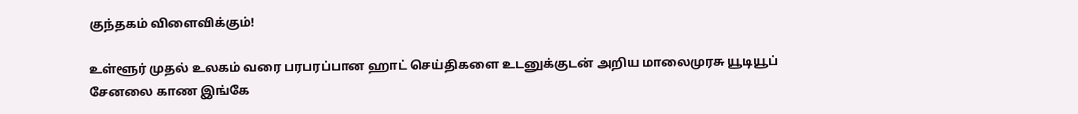குந்தகம் விளைவிக்கும்!

உள்ளூர் முதல் உலகம் வரை பரபரப்பான ஹாட் செய்திகளை உடனுக்குடன் அறிய மாலைமுரசு யூடியூப் சேனலை காண இங்கே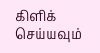கிளிக் செய்யவும்